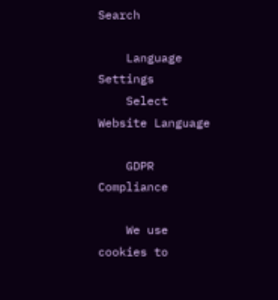Search

    Language Settings
    Select Website Language

    GDPR Compliance

    We use cookies to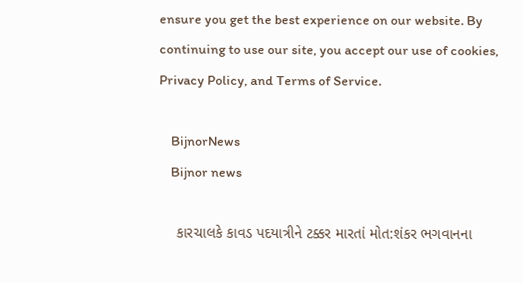ensure you get the best experience on our website. By continuing to use our site, you accept our use of cookies, Privacy Policy, and Terms of Service.

    BijnorNews
    Bijnor news

    કારચાલકે કાવડ પદયાત્રીને ટક્કર મારતાં મોત:શંકર ભગવાનના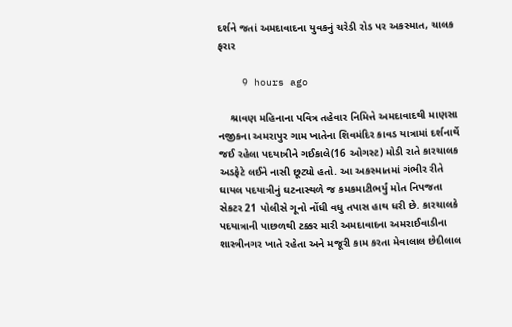દર્શને જતાં અમદાવાદના યુવકનું ચરેડી રોડ પર અકસ્માત, ચાલક ફરાર

    9 hours ago

    શ્રાવણ મહિનાના પવિત્ર તહેવાર નિમિત્તે અમદાવાદથી માણસા નજીકના અમરાપુર ગામ ખાતેના શિવમંદિર કાવડ યાત્રામાં દર્શનાર્થે જઈ રહેલા પદયાત્રીને ગઈકાલે(16 ઓગસ્ટ) મોડી રાતે કારચાલક અડફેટે લઈને નાસી છૂટ્યો હતો. આ અકસ્માતમાં ગંભીર રીતે ઘાયલ પદયાત્રીનું ઘટનાસ્થળે જ કમકમાટીભર્યું મોત નિપજતા સેકટર 21 પોલીસે ગૂનો નોંધી વધુ તપાસ હાથ ધરી છે. કારચાલકે પદયાત્રાની પાછળથી ટક્કર મારી અમદાવાદના અમરાઈવાડીના શાસ્ત્રીનગર ખાતે રહેતા અને મજૂરી કામ કરતા મેવાલાલ છેદીલાલ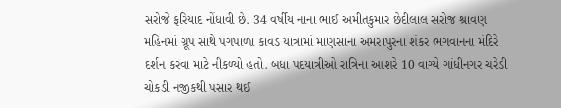સરોજે ફરિયાદ નોંધાવી છે. 34 વર્ષીય નાના ભાઈ અમીતકુમાર છેદીલાલ સરોજ શ્રાવણ મહિનમાં ગ્રૂપ સાથે પગપાળા કાવડ યાત્રામાં માણસાના અમરાપુરના શંકર ભગવાનના મંદિરે દર્શન કરવા માટે નીકળ્યો હતો. બધા પદયાત્રીઓ રાત્રિના આશરે 10 વાગ્યે ગાંધીનગર ચરેડી ચોકડી નજીકથી પસાર થઈ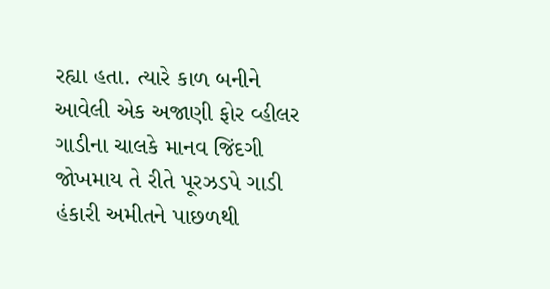રહ્યા હતા. ત્યારે કાળ બનીને આવેલી એક અજાણી ફોર વ્હીલર ગાડીના ચાલકે માનવ જિંદગી જોખમાય તે રીતે પૂરઝડપે ગાડી હંકારી અમીતને પાછળથી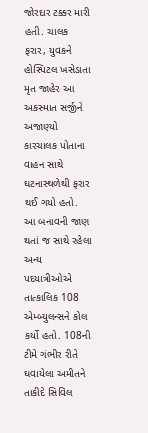જોરદાર ટક્કર મારી હતી. ચાલક ફરાર, યુવકને હોસ્પિટલ ખસેડાતા મૃત જાહેર આ અકસ્માત સર્જીને અજાણ્યો કારચાલક પોતાના વાહન સાથે ઘટનાસ્થળેથી ફરાર થઈ ગયો હતો. આ બનાવની જાણ થતાં જ સાથે રહેલા અન્ય પદયાત્રીઓએ તાત્કાલિક 108 એમ્બ્યુલન્સને કોલ કર્યો હતો. 108ની ટીમે ગંભીર રીતે ઘવાયેલા અમીતને તાકીદે સિવિલ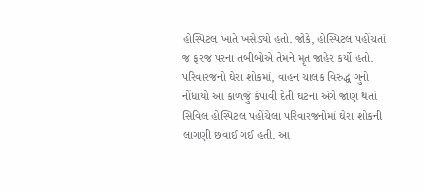હોસ્પિટલ ખાતે ખસેડ્યો હતો. જોકે, હોસ્પિટલ પહોંચતાં જ ફરજ પરના તબીબોએ તેમને મૃત જાહેર કર્યો હતો. પરિવારજનો ઘેરા શોકમાં, વાહન ચાલક વિરુદ્ધ ગુનો નોંધાયો આ કાળજું કંપાવી દેતી ઘટના અંગે જાણ થતાં સિવિલ હોસ્પિટલ પહોંચેલા પરિવારજનોમાં ઘેરા શોકની લાગણી છવાઈ ગઈ હતી. આ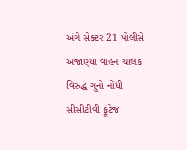અંગે સેક્ટર 21 પોલીસે અજાણ્યા વાહન ચાલક વિરુદ્ધ ગુનો નોંધી સીસીટીવી ફૂટેજ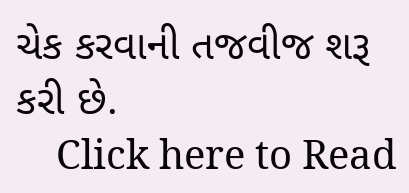ચેક કરવાની તજવીજ શરૂ કરી છે.
    Click here to Read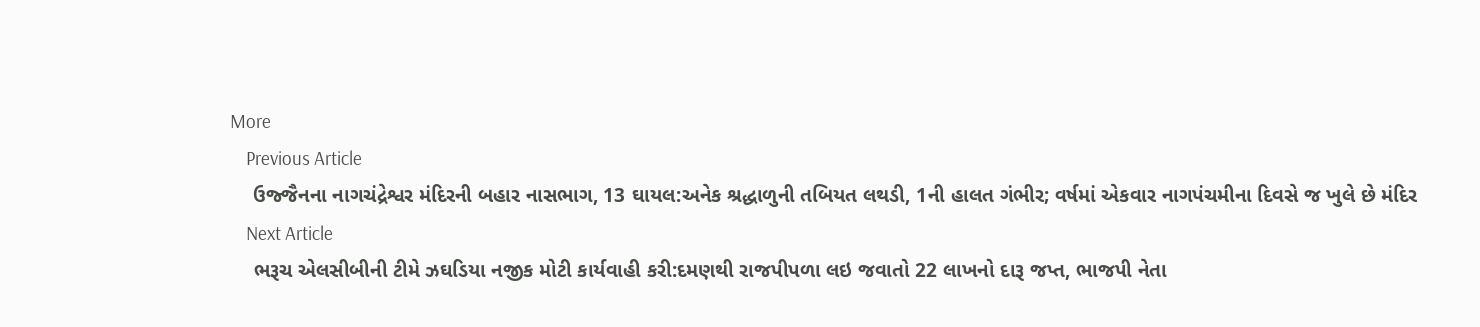More
    Previous Article
    ઉજ્જૈનના નાગચંદ્રેશ્વર મંદિરની બહાર નાસભાગ, 13 ઘાયલ:અનેક શ્રદ્ધાળુની તબિયત લથડી, 1ની હાલત ગંભીર; વર્ષમાં એકવાર નાગપંચમીના દિવસે જ ખુલે છે મંદિર
    Next Article
    ભરૂચ એલસીબીની ટીમે ઝઘડિયા નજીક મોટી કાર્યવાહી કરી:દમણથી રાજપીપળા લઇ જવાતો 22 લાખનો દારૂ જપ્ત, ભાજપી નેતા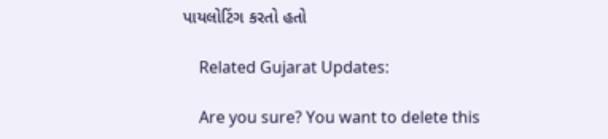પાયલોટિંગ કરતો હતો

    Related Gujarat Updates:

    Are you sure? You want to delete this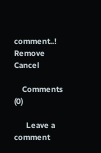comment..! Remove Cancel

    Comments (0)

      Leave a comment